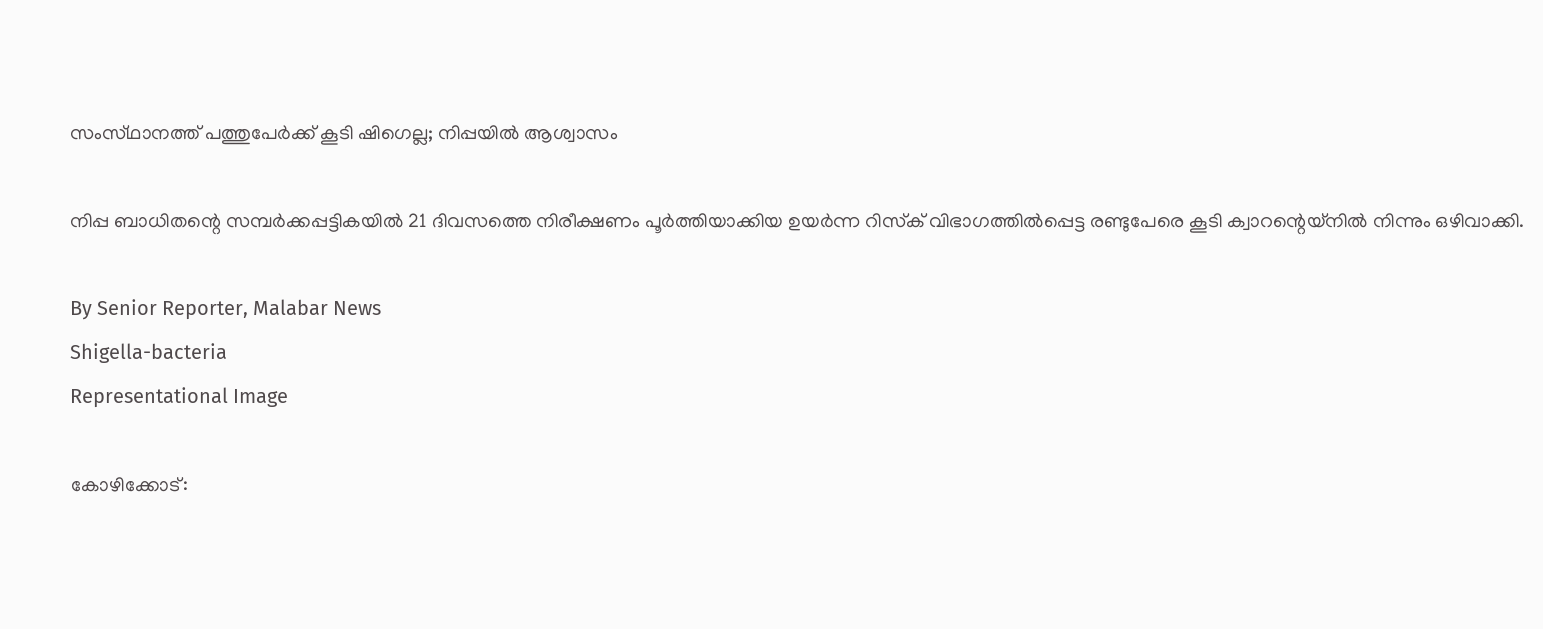സംസ്‌ഥാനത്ത്‌ പത്തുപേർക്ക് കൂടി ഷിഗെല്ല; നിപ്പയിൽ ആശ്വാസം

നിപ്പ ബാധിതന്റെ സമ്പർക്കപ്പട്ടികയിൽ 21 ദിവസത്തെ നിരീക്ഷണം പൂർത്തിയാക്കിയ ഉയർന്ന റിസ്‌ക് വിഭാഗത്തിൽപ്പെട്ട രണ്ടുപേരെ കൂടി ക്വാറന്റെയ്‌നിൽ നിന്നും ഒഴിവാക്കി.

By Senior Reporter, Malabar News
Shigella-bacteria
Representational Image

കോഴിക്കോട്: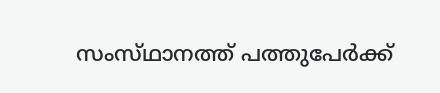സംസ്‌ഥാനത്ത്‌ പത്തുപേർക്ക്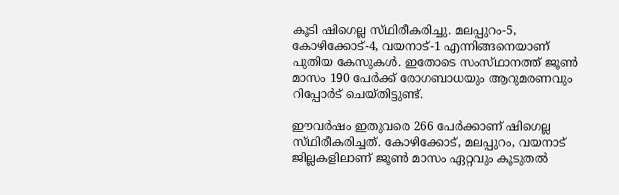കൂടി ഷിഗെല്ല സ്‌ഥിരീകരിച്ചു. മലപ്പുറം-5, കോഴിക്കോട്-4, വയനാട്-1 എന്നിങ്ങനെയാണ് പുതിയ കേസുകൾ. ഇതോടെ സംസ്‌ഥാനത്ത്‌ ജൂൺ മാസം 190 പേർക്ക് രോഗബാധയും ആറുമരണവും റിപ്പോർട് ചെയ്‌തിട്ടുണ്ട്‌.

ഈവർഷം ഇതുവരെ 266 പേർക്കാണ് ഷിഗെല്ല സ്‌ഥിരീകരിച്ചത്‌. കോഴിക്കോട്, മലപ്പുറം, വയനാട് ജില്ലകളിലാണ് ജൂൺ മാസം ഏറ്റവും കൂടുതൽ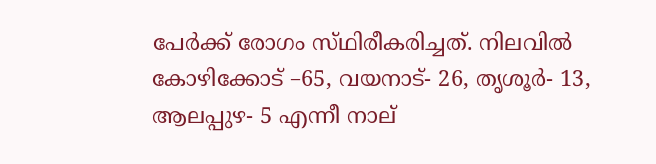പേർക്ക് രോഗം സ്‌ഥിരീകരിച്ചത്‌. നിലവിൽ കോഴിക്കോട് –65, വയനാട്- 26, തൃശൂർ- 13, ആലപ്പുഴ- 5 എന്നീ നാല്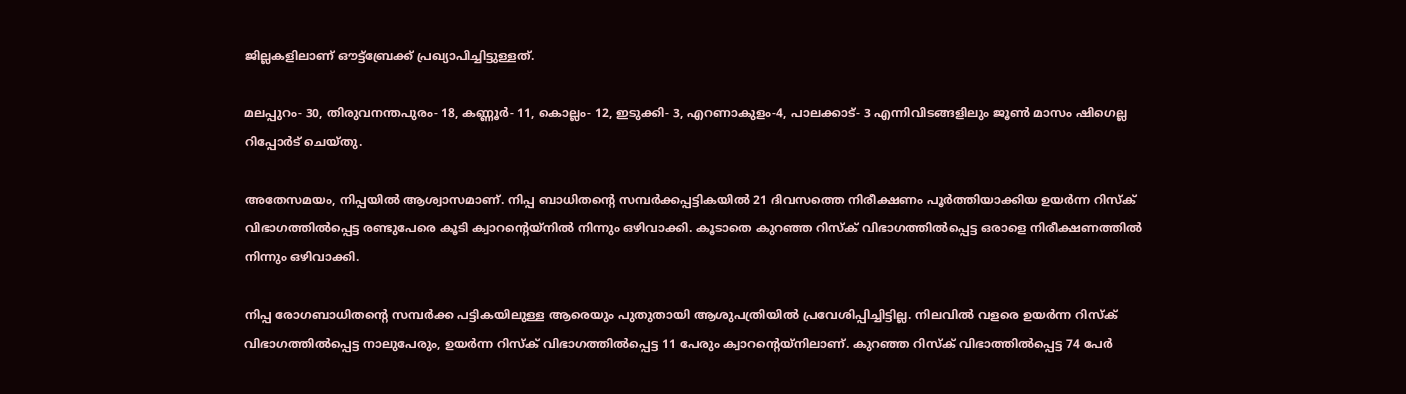ജില്ലകളിലാണ് ഔട്ട്ബ്രേക്ക് പ്രഖ്യാപിച്ചിട്ടുള്ളത്.

മലപ്പുറം- 30, തിരുവനന്തപുരം- 18, കണ്ണൂർ- 11, കൊല്ലം- 12, ഇടുക്കി- 3, എറണാകുളം-4, പാലക്കാട്- 3 എന്നിവിടങ്ങളിലും ജൂൺ മാസം ഷിഗെല്ല റിപ്പോർട് ചെയ്‌തു.

അതേസമയം, നിപ്പയിൽ ആശ്വാസമാണ്. നിപ്പ ബാധിതന്റെ സമ്പർക്കപ്പട്ടികയിൽ 21 ദിവസത്തെ നിരീക്ഷണം പൂർത്തിയാക്കിയ ഉയർന്ന റിസ്‌ക് വിഭാഗത്തിൽപ്പെട്ട രണ്ടുപേരെ കൂടി ക്വാറന്റെയ്‌നിൽ നിന്നും ഒഴിവാക്കി. കൂടാതെ കുറഞ്ഞ റിസ്‌ക് വിഭാഗത്തിൽപ്പെട്ട ഒരാളെ നിരീക്ഷണത്തിൽ നിന്നും ഒഴിവാക്കി.

നിപ്പ രോഗബാധിതന്റെ സമ്പർക്ക പട്ടികയിലുള്ള ആരെയും പുതുതായി ആശുപത്രിയിൽ പ്രവേശിപ്പിച്ചിട്ടില്ല. നിലവിൽ വളരെ ഉയർന്ന റിസ്‌ക് വിഭാഗത്തിൽപ്പെട്ട നാലുപേരും, ഉയർന്ന റിസ്‌ക് വിഭാഗത്തിൽപ്പെട്ട 11 പേരും ക്വാറന്റെയ്‌നിലാണ്. കുറഞ്ഞ റിസ്‌ക് വിഭാത്തിൽപ്പെട്ട 74 പേർ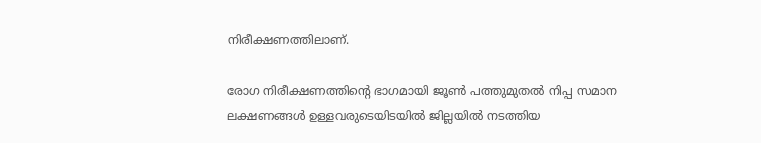നിരീക്ഷണത്തിലാണ്.

രോഗ നിരീക്ഷണത്തിന്റെ ഭാഗമായി ജൂൺ പത്തുമുതൽ നിപ്പ സമാന ലക്ഷണങ്ങൾ ഉള്ളവരുടെയിടയിൽ ജില്ലയിൽ നടത്തിയ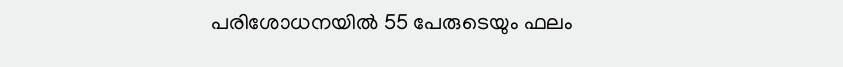പരിശോധനയിൽ 55 പേരുടെയും ഫലം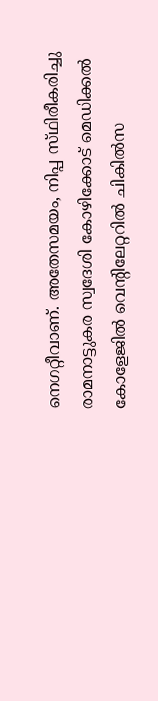നെഗറ്റീവാണ്. അതേസമയം, നിപ്പ സ്‌ഥിരീകരിച്ചു രാമനാട്ടുകര സ്വദേശി കോഴിക്കോട് മെഡിക്കൽ കോളേജിൽ വെന്റിലേറ്ററിൽ ചികിൽസ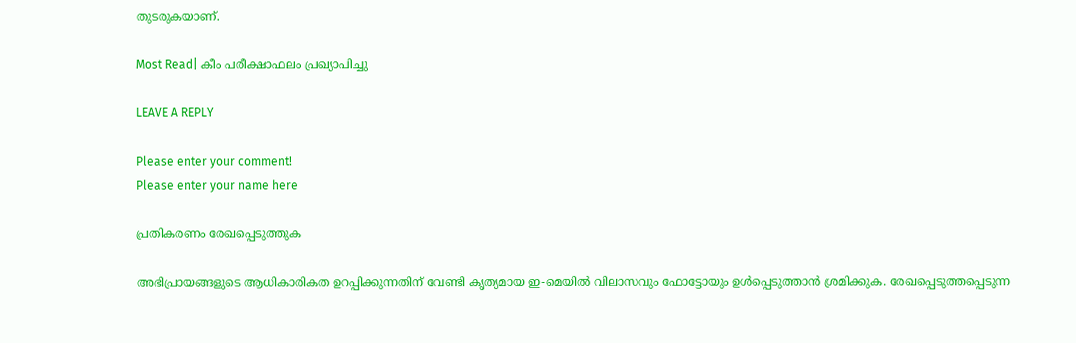തുടരുകയാണ്.

Most Read| കീം പരീക്ഷാഫലം പ്രഖ്യാപിച്ചു

LEAVE A REPLY

Please enter your comment!
Please enter your name here

പ്രതികരണം രേഖപ്പെടുത്തുക

അഭിപ്രായങ്ങളുടെ ആധികാരികത ഉറപ്പിക്കുന്നതിന് വേണ്ടി കൃത്യമായ ഇ-മെയിൽ വിലാസവും ഫോട്ടോയും ഉൾപ്പെടുത്താൻ ശ്രമിക്കുക. രേഖപ്പെടുത്തപ്പെടുന്ന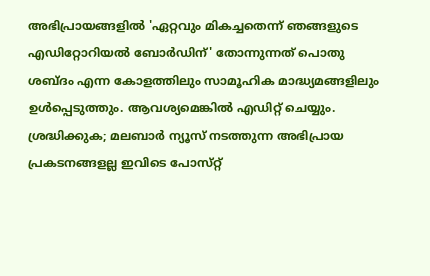അഭിപ്രായങ്ങളിൽ 'ഏറ്റവും മികച്ചതെന്ന് ഞങ്ങളുടെ എഡിറ്റോറിയൽ ബോർഡിന്' തോന്നുന്നത് പൊതു ശബ്‌ദം എന്ന കോളത്തിലും സാമൂഹിക മാദ്ധ്യമങ്ങളിലും ഉൾപ്പെടുത്തും. ആവശ്യമെങ്കിൽ എഡിറ്റ് ചെയ്യും. ശ്രദ്ധിക്കുക; മലബാർ ന്യൂസ് നടത്തുന്ന അഭിപ്രായ പ്രകടനങ്ങളല്ല ഇവിടെ പോസ്‌റ്റ്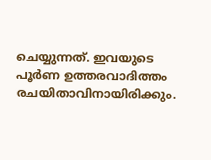ചെയ്യുന്നത്. ഇവയുടെ പൂർണ ഉത്തരവാദിത്തം രചയിതാവിനായിരിക്കും.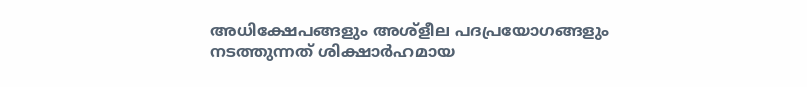അധിക്ഷേപങ്ങളും അശ്‌ളീല പദപ്രയോഗങ്ങളും നടത്തുന്നത് ശിക്ഷാർഹമായ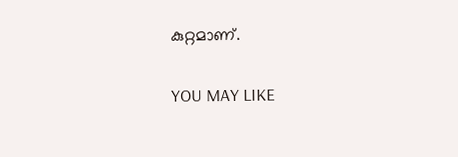കുറ്റമാണ്.

YOU MAY LIKE